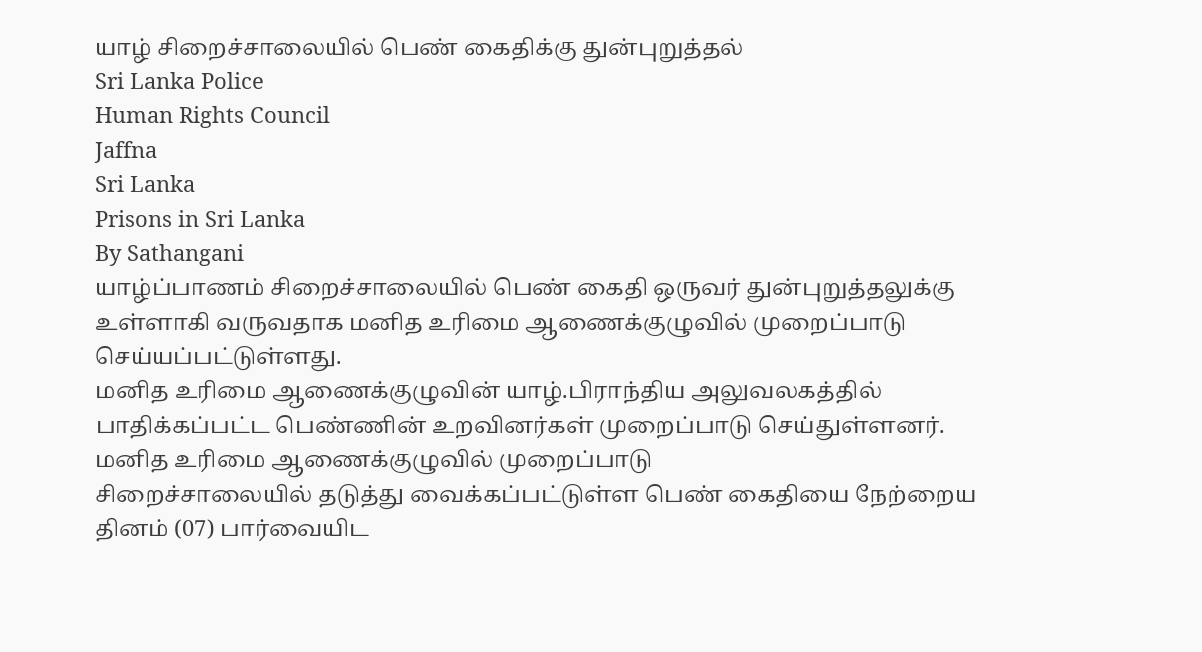யாழ் சிறைச்சாலையில் பெண் கைதிக்கு துன்புறுத்தல்
Sri Lanka Police
Human Rights Council
Jaffna
Sri Lanka
Prisons in Sri Lanka
By Sathangani
யாழ்ப்பாணம் சிறைச்சாலையில் பெண் கைதி ஒருவர் துன்புறுத்தலுக்கு உள்ளாகி வருவதாக மனித உரிமை ஆணைக்குழுவில் முறைப்பாடு செய்யப்பட்டுள்ளது.
மனித உரிமை ஆணைக்குழுவின் யாழ்.பிராந்திய அலுவலகத்தில் பாதிக்கப்பட்ட பெண்ணின் உறவினர்கள் முறைப்பாடு செய்துள்ளனர்.
மனித உரிமை ஆணைக்குழுவில் முறைப்பாடு
சிறைச்சாலையில் தடுத்து வைக்கப்பட்டுள்ள பெண் கைதியை நேற்றைய தினம் (07) பார்வையிட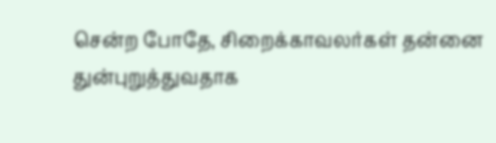சென்ற போதே, சிறைக்காவலர்கள் தன்னை துன்புறுத்துவதாக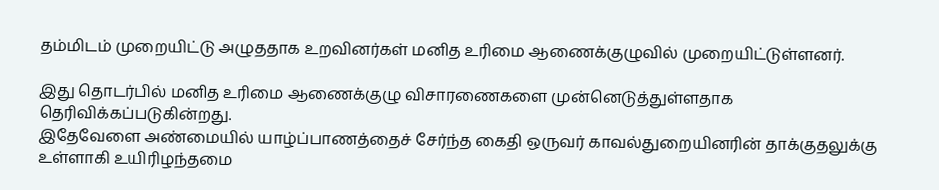தம்மிடம் முறையிட்டு அழுததாக உறவினர்கள் மனித உரிமை ஆணைக்குழுவில் முறையிட்டுள்ளனர்.

இது தொடர்பில் மனித உரிமை ஆணைக்குழு விசாரணைகளை முன்னெடுத்துள்ளதாக தெரிவிக்கப்படுகின்றது.
இதேவேளை அண்மையில் யாழ்ப்பாணத்தைச் சேர்ந்த கைதி ஒருவர் காவல்துறையினரின் தாக்குதலுக்கு உள்ளாகி உயிரிழந்தமை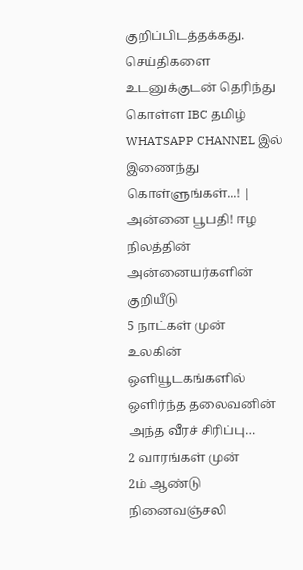குறிப்பிடத்தக்கது.
செய்திகளை உடனுக்குடன் தெரிந்து கொள்ள IBC தமிழ் WHATSAPP CHANNEL இல் இணைந்து கொள்ளுங்கள்...! |
அன்னை பூபதி! ஈழ நிலத்தின் அன்னையர்களின் குறியீடு
5 நாட்கள் முன்
உலகின் ஒளியூடகங்களில் ஒளிர்ந்த தலைவனின் அந்த வீரச் சிரிப்பு…
2 வாரங்கள் முன்
2ம் ஆண்டு நினைவஞ்சலி